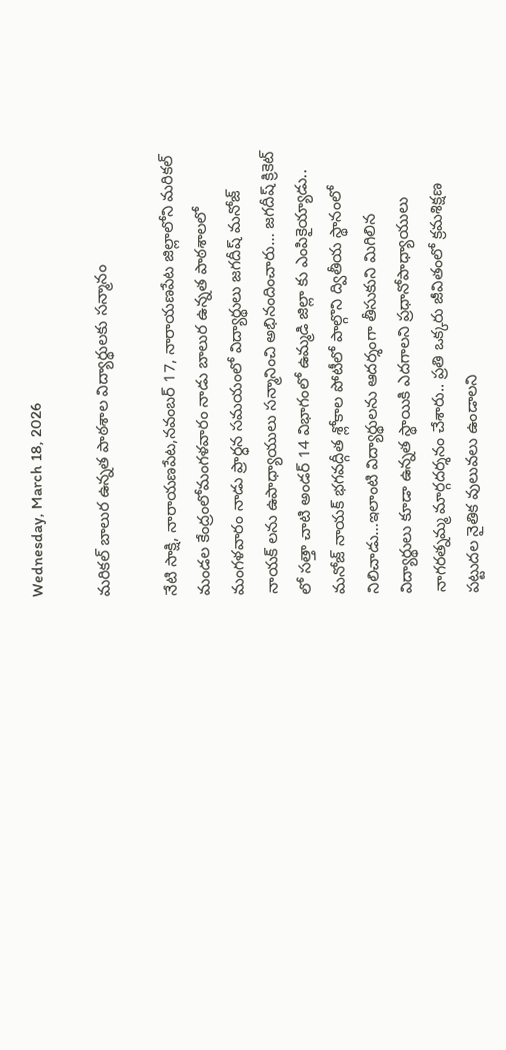Wednesday, March 18, 2026

మరికల్ బాలుర ఉన్నత పాఠశాల విద్యార్థులకు సన్మానం

నేటి సాక్షి, నారాయణపేట,నవంబర్ 17, నారాయణపేట జిల్లాలోని మరికల్ మండల కేంద్రంలోమంగళవారం నాడు బాలుర ఉన్నత పాఠశాలలో మంగళవారం నాడు ప్రార్ధన సమయంలో విద్యార్థులు జగదీష్ మనోజ్ నాయక్ లను ఉపాధ్యాయులు సన్మానించి అభినందించారు… జగదీష్ క్రికెట్ లో సత్తా చాటి అండర్ 14 విభాగంలో ఉమ్మడి జిల్లా కు ఎంపికైయ్యాడు.. మనోజ్ నాయక్ భగవద్గీత శ్లోకాల పోటీలో పాల్గొని ద్వితీయ స్థానంలో నిలిచాడు…ఇలాంటి విద్యార్థులను ఆదర్శంగా తీసుకుని మిగిలిన విద్యార్థులు కూడా ఉన్నత స్థాయికి ఎదగాలని ప్రధానోపాధ్యాయులు నాగరత్నమ్మ మార్గదర్శనం చేశారు.. ప్రతి ఒక్కరు జీవితంలో క్రమశిక్షణ పట్టుదల నైతిక వులువలు ఉండాలని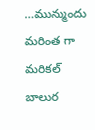…మున్ముందు మరింత గా మరికల్ బాలుర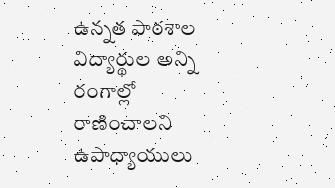ఉన్నత పాఠశాల విద్యార్థుల అన్ని రంగాల్లో రాణించాలని ఉపాధ్యాయులు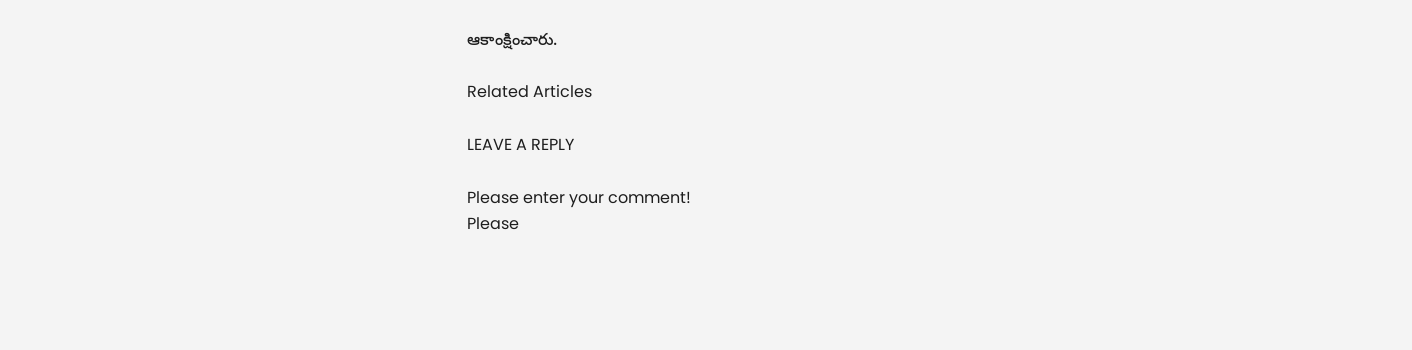ఆకాంక్షించారు.

Related Articles

LEAVE A REPLY

Please enter your comment!
Please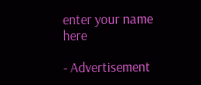enter your name here

- Advertisement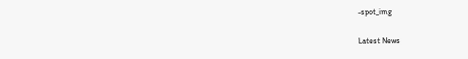-spot_img

Latest News